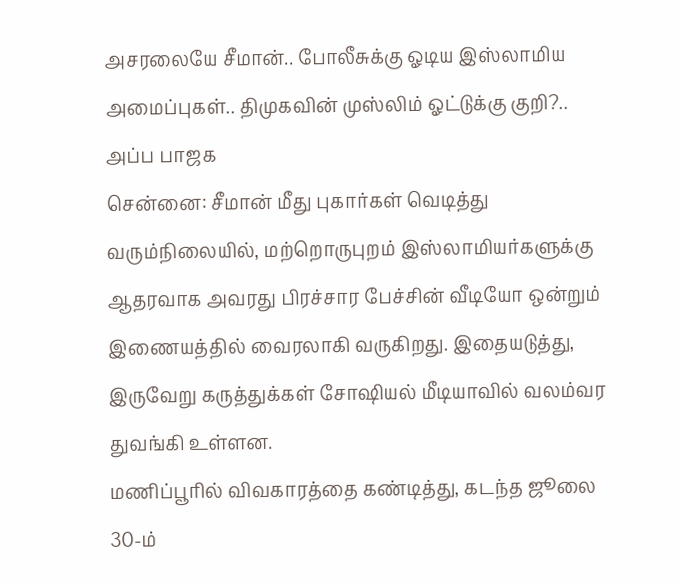அசரலையே சீமான்.. போலீசுக்கு ஓடிய இஸ்லாமிய அமைப்புகள்.. திமுகவின் முஸ்லிம் ஓட்டுக்கு குறி?.. அப்ப பாஜக
சென்னை: சீமான் மீது புகார்கள் வெடித்து வரும்நிலையில், மற்றொருபுறம் இஸ்லாமியர்களுக்கு ஆதரவாக அவரது பிரச்சார பேச்சின் வீடியோ ஒன்றும் இணையத்தில் வைரலாகி வருகிறது. இதையடுத்து, இருவேறு கருத்துக்கள் சோஷியல் மீடியாவில் வலம்வர துவங்கி உள்ளன.
மணிப்பூரில் விவகாரத்தை கண்டித்து, கடந்த ஜூலை 30-ம்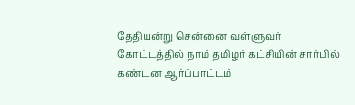தேதியன்று சென்னை வள்ளுவர் கோட்டத்தில் நாம் தமிழர் கட்சியின் சார்பில் கண்டன ஆர்ப்பாட்டம்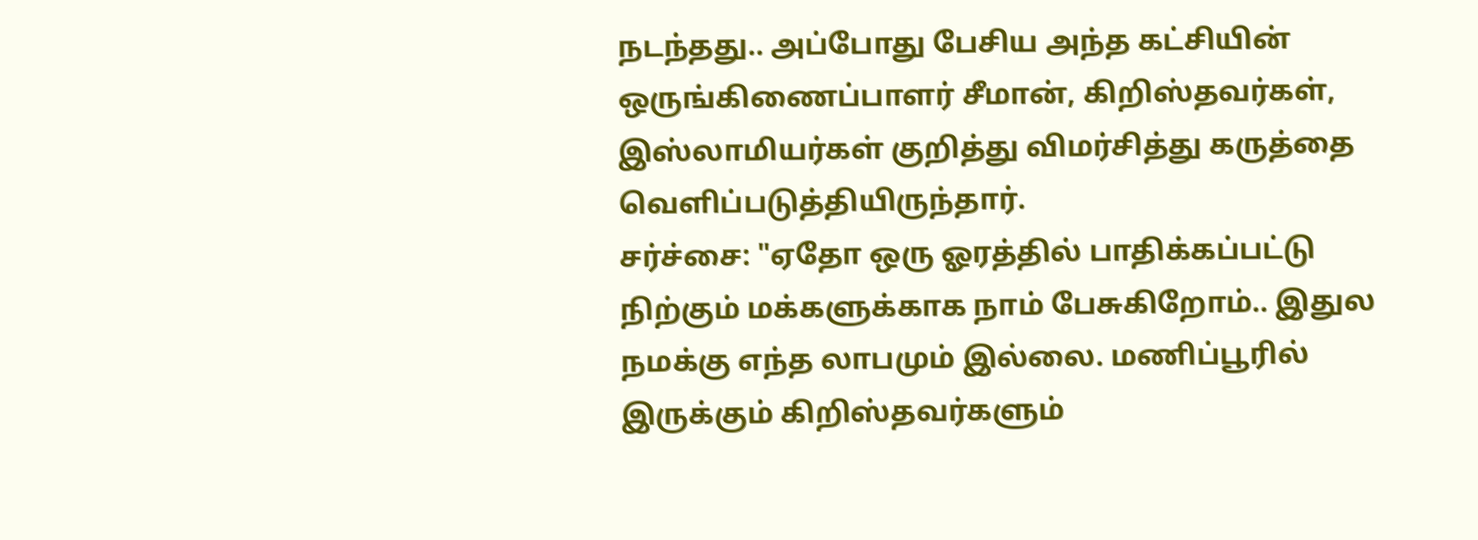நடந்தது.. அப்போது பேசிய அந்த கட்சியின் ஒருங்கிணைப்பாளர் சீமான், கிறிஸ்தவர்கள், இஸ்லாமியர்கள் குறித்து விமர்சித்து கருத்தை வெளிப்படுத்தியிருந்தார்.
சர்ச்சை: "ஏதோ ஒரு ஓரத்தில் பாதிக்கப்பட்டு நிற்கும் மக்களுக்காக நாம் பேசுகிறோம்.. இதுல நமக்கு எந்த லாபமும் இல்லை. மணிப்பூரில் இருக்கும் கிறிஸ்தவர்களும்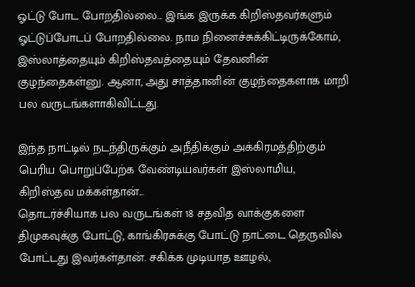ஓட்டு போட போறதில்லை... இங்க இருக்க கிறிஸ்தவர்களும் ஓட்டுப்போடப் போறதில்லை. நாம நினைச்சுக்கிட்டிருக்கோம், இஸ்லாத்தையும் கிறிஸ்தவத்தையும் தேவனின் குழந்தைகள்னு. ஆனா, அது சாத்தானின் குழந்தைகளாக மாறி பல வருடங்களாகிவிட்டது.

இந்த நாட்டில் நடந்திருக்கும் அநீதிக்கும் அக்கிரமத்திற்கும் பெரிய பொறுப்பேற்க வேண்டியவர்கள் இஸ்லாமிய, கிறிஸ்தவ மக்கள்தான்...
தொடர்ச்சியாக பல வருடங்கள் 18 சதவித வாக்குகளை திமுகவுக்கு போட்டு, காங்கிரசுக்கு போட்டு நாட்டை தெருவில் போட்டது இவர்கள்தான். சகிக்க முடியாத ஊழல்,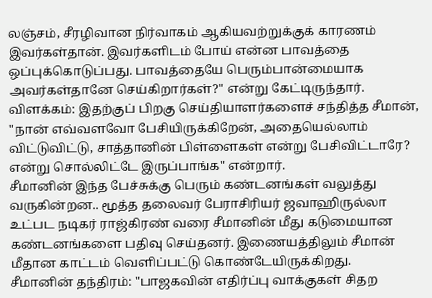லஞ்சம், சீரழிவான நிர்வாகம் ஆகியவற்றுக்குக் காரணம் இவர்கள்தான். இவர்களிடம் போய் என்ன பாவத்தை ஒப்புக்கொடுப்பது. பாவத்தையே பெரும்பான்மையாக அவர்கள்தானே செய்கிறார்கள்?" என்று கேட்டிருந்தார்.
விளக்கம்: இதற்குப் பிறகு செய்தியாளர்களைச் சந்தித்த சீமான், "நான் எவ்வளவோ பேசியிருக்கிறேன், அதையெல்லாம் விட்டுவிட்டு, சாத்தானின் பிள்ளைகள் என்று பேசிவிட்டாரே? என்று சொல்லிட்டே இருப்பாங்க" என்றார்.
சீமானின் இந்த பேச்சுக்கு பெரும் கண்டனங்கள் வலுத்து வருகின்றன.. மூத்த தலைவர் பேராசிரியர் ஜவாஹிருல்லா உட்பட நடிகர் ராஜ்கிரண் வரை சீமானின் மீது கடுமையான கண்டனங்களை பதிவு செய்தனர். இணையத்திலும் சீமான் மீதான காட்டம் வெளிப்பட்டு கொண்டேயிருக்கிறது.
சீமானின் தந்திரம்: "பாஜகவின் எதிர்ப்பு வாக்குகள் சிதற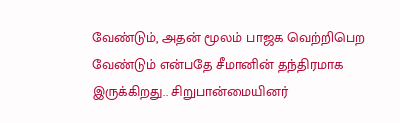வேண்டும், அதன் மூலம் பாஜக வெற்றிபெற வேண்டும் என்பதே சீமானின் தந்திரமாக இருக்கிறது.. சிறுபான்மையினர்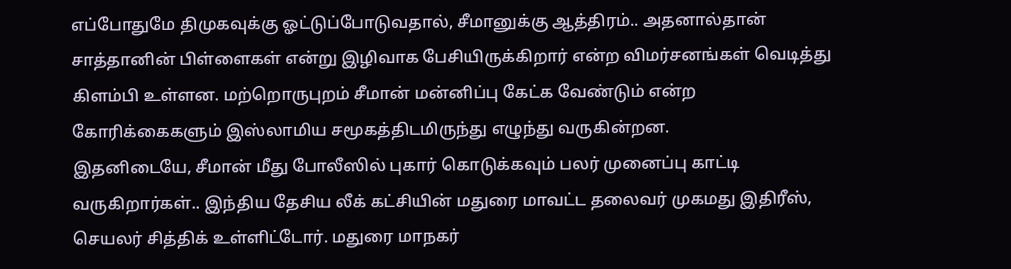எப்போதுமே திமுகவுக்கு ஓட்டுப்போடுவதால், சீமானுக்கு ஆத்திரம்.. அதனால்தான் சாத்தானின் பிள்ளைகள் என்று இழிவாக பேசியிருக்கிறார் என்ற விமர்சனங்கள் வெடித்து கிளம்பி உள்ளன. மற்றொருபுறம் சீமான் மன்னிப்பு கேட்க வேண்டும் என்ற கோரிக்கைகளும் இஸ்லாமிய சமூகத்திடமிருந்து எழுந்து வருகின்றன.
இதனிடையே, சீமான் மீது போலீஸில் புகார் கொடுக்கவும் பலர் முனைப்பு காட்டி வருகிறார்கள்.. இந்திய தேசிய லீக் கட்சியின் மதுரை மாவட்ட தலைவர் முகமது இதிரீஸ், செயலர் சித்திக் உள்ளிட்டோர். மதுரை மாநகர்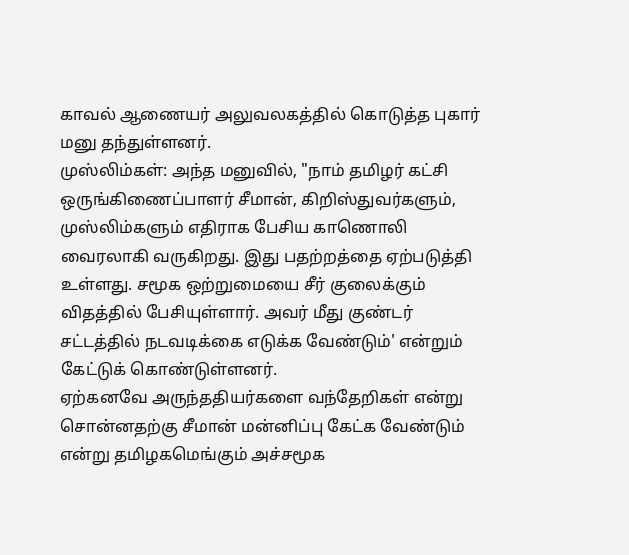காவல் ஆணையர் அலுவலகத்தில் கொடுத்த புகார் மனு தந்துள்ளனர்.
முஸ்லிம்கள்: அந்த மனுவில், "நாம் தமிழர் கட்சி ஒருங்கிணைப்பாளர் சீமான், கிறிஸ்துவர்களும், முஸ்லிம்களும் எதிராக பேசிய காணொலி வைரலாகி வருகிறது. இது பதற்றத்தை ஏற்படுத்தி உள்ளது. சமூக ஒற்றுமையை சீர் குலைக்கும் விதத்தில் பேசியுள்ளார். அவர் மீது குண்டர் சட்டத்தில் நடவடிக்கை எடுக்க வேண்டும்' என்றும் கேட்டுக் கொண்டுள்ளனர்.
ஏற்கனவே அருந்ததியர்களை வந்தேறிகள் என்று சொன்னதற்கு சீமான் மன்னிப்பு கேட்க வேண்டும் என்று தமிழகமெங்கும் அச்சமூக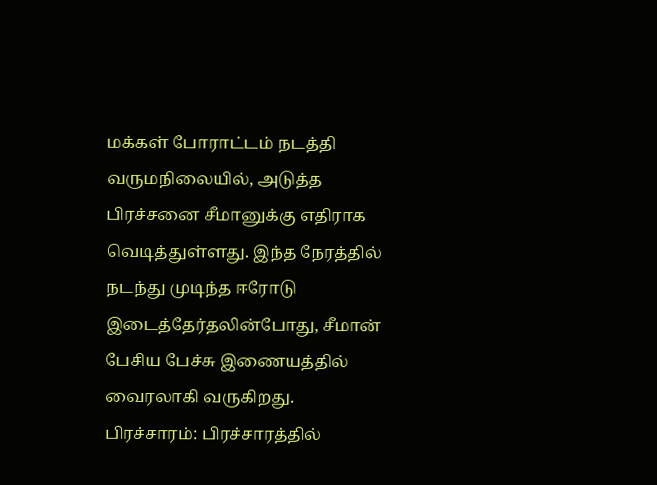மக்கள் போராட்டம் நடத்தி வருமநிலையில், அடுத்த பிரச்சனை சீமானுக்கு எதிராக வெடித்துள்ளது. இந்த நேரத்தில் நடந்து முடிந்த ஈரோடு இடைத்தேர்தலின்போது, சீமான் பேசிய பேச்சு இணையத்தில் வைரலாகி வருகிறது.
பிரச்சாரம்: பிரச்சாரத்தில்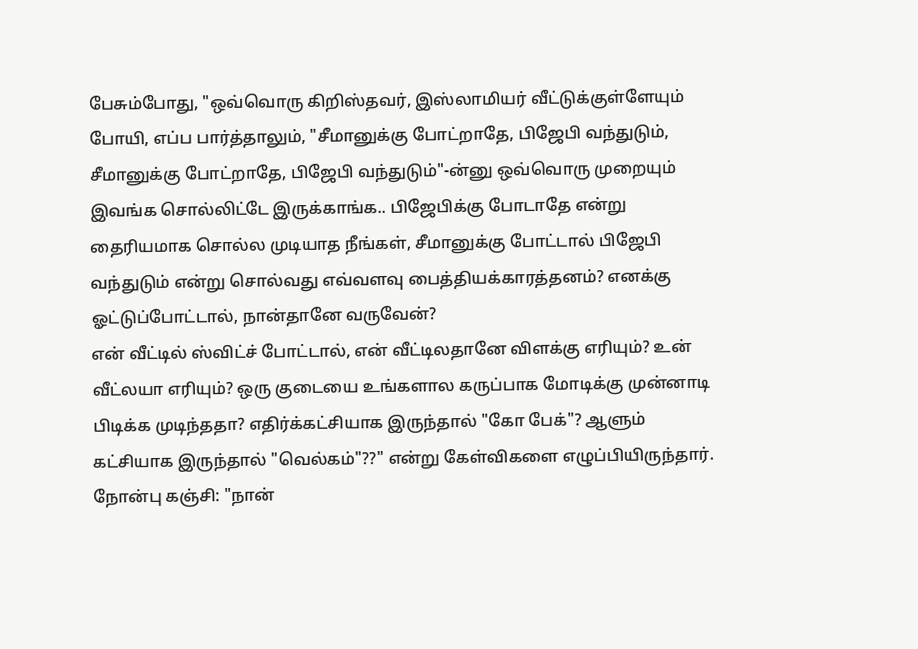பேசும்போது, "ஒவ்வொரு கிறிஸ்தவர், இஸ்லாமியர் வீட்டுக்குள்ளேயும் போயி, எப்ப பார்த்தாலும், "சீமானுக்கு போட்றாதே, பிஜேபி வந்துடும், சீமானுக்கு போட்றாதே, பிஜேபி வந்துடும்"-ன்னு ஒவ்வொரு முறையும் இவங்க சொல்லிட்டே இருக்காங்க.. பிஜேபிக்கு போடாதே என்று தைரியமாக சொல்ல முடியாத நீங்கள், சீமானுக்கு போட்டால் பிஜேபி வந்துடும் என்று சொல்வது எவ்வளவு பைத்தியக்காரத்தனம்? எனக்கு ஓட்டுப்போட்டால், நான்தானே வருவேன்?
என் வீட்டில் ஸ்விட்ச் போட்டால், என் வீட்டிலதானே விளக்கு எரியும்? உன் வீட்லயா எரியும்? ஒரு குடையை உங்களால கருப்பாக மோடிக்கு முன்னாடி பிடிக்க முடிந்ததா? எதிர்க்கட்சியாக இருந்தால் "கோ பேக்"? ஆளும் கட்சியாக இருந்தால் "வெல்கம்"??" என்று கேள்விகளை எழுப்பியிருந்தார்.
நோன்பு கஞ்சி: "நான்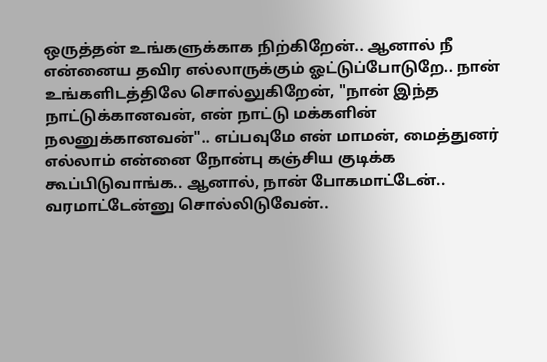ஒருத்தன் உங்களுக்காக நிற்கிறேன்.. ஆனால் நீ என்னைய தவிர எல்லாருக்கும் ஓட்டுப்போடுறே.. நான் உங்களிடத்திலே சொல்லுகிறேன், "நான் இந்த நாட்டுக்கானவன், என் நாட்டு மக்களின் நலனுக்கானவன்".. எப்பவுமே என் மாமன், மைத்துனர் எல்லாம் என்னை நோன்பு கஞ்சிய குடிக்க கூப்பிடுவாங்க.. ஆனால், நான் போகமாட்டேன்.. வரமாட்டேன்னு சொல்லிடுவேன்..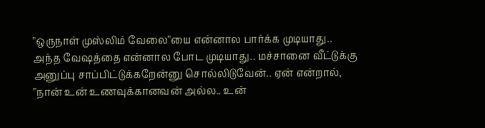"ஒருநாள் முஸ்லிம் வேலை"யை என்னால பார்க்க முடியாது.. அந்த வேஷத்தை என்னால போட முடியாது.. மச்சானை வீட்டுக்கு அனுப்பு சாப்பிட்டுக்கறேன்னு சொல்லிடுவேன்.. ஏன் என்றால், "நான் உன் உணவுக்கானவன் அல்ல.. உன்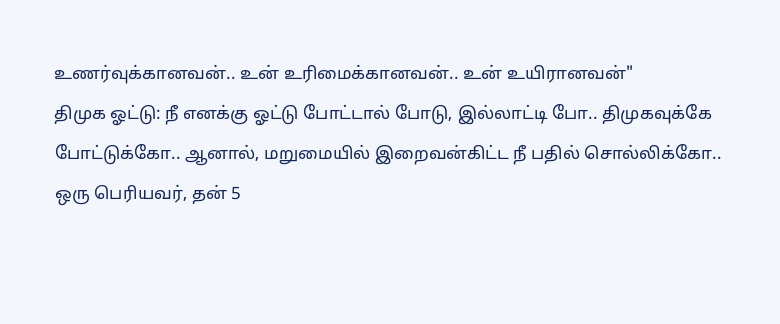உணர்வுக்கானவன்.. உன் உரிமைக்கானவன்.. உன் உயிரானவன்"
திமுக ஓட்டு: நீ எனக்கு ஓட்டு போட்டால் போடு, இல்லாட்டி போ.. திமுகவுக்கே போட்டுக்கோ.. ஆனால், மறுமையில் இறைவன்கிட்ட நீ பதில் சொல்லிக்கோ..
ஒரு பெரியவர், தன் 5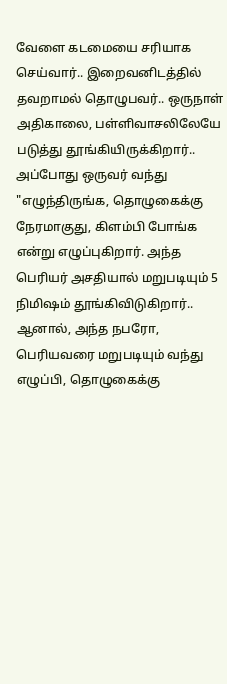வேளை கடமையை சரியாக செய்வார்.. இறைவனிடத்தில் தவறாமல் தொழுபவர்.. ஒருநாள் அதிகாலை, பள்ளிவாசலிலேயே படுத்து தூங்கியிருக்கிறார்.. அப்போது ஒருவர் வந்து "எழுந்திருங்க, தொழுகைக்கு நேரமாகுது, கிளம்பி போங்க என்று எழுப்புகிறார். அந்த பெரியர் அசதியால் மறுபடியும் 5 நிமிஷம் தூங்கிவிடுகிறார்..
ஆனால், அந்த நபரோ, பெரியவரை மறுபடியும் வந்து எழுப்பி, தொழுகைக்கு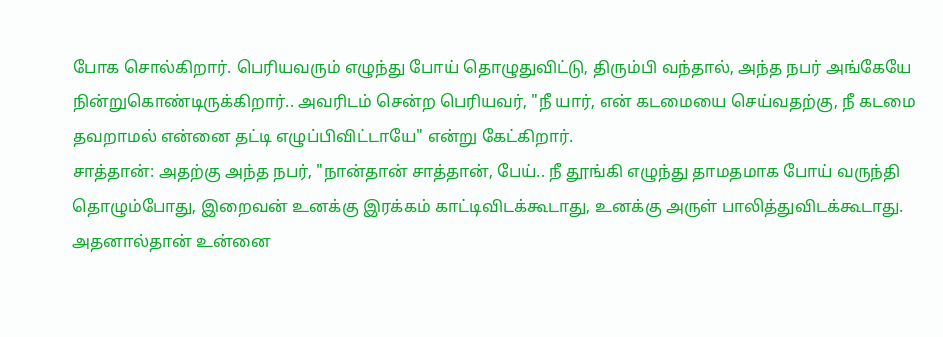போக சொல்கிறார். பெரியவரும் எழுந்து போய் தொழுதுவிட்டு, திரும்பி வந்தால், அந்த நபர் அங்கேயே நின்றுகொண்டிருக்கிறார்.. அவரிடம் சென்ற பெரியவர், "நீ யார், என் கடமையை செய்வதற்கு, நீ கடமை தவறாமல் என்னை தட்டி எழுப்பிவிட்டாயே" என்று கேட்கிறார்.
சாத்தான்: அதற்கு அந்த நபர், "நான்தான் சாத்தான், பேய்.. நீ தூங்கி எழுந்து தாமதமாக போய் வருந்தி தொழும்போது, இறைவன் உனக்கு இரக்கம் காட்டிவிடக்கூடாது, உனக்கு அருள் பாலித்துவிடக்கூடாது. அதனால்தான் உன்னை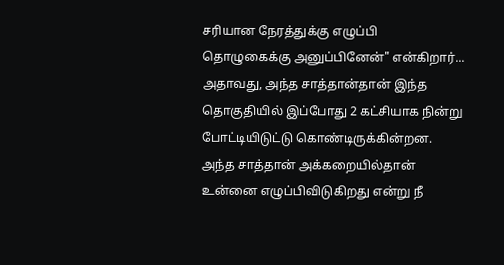சரியான நேரத்துக்கு எழுப்பி தொழுகைக்கு அனுப்பினேன்" என்கிறார்... அதாவது, அந்த சாத்தான்தான் இந்த தொகுதியில் இப்போது 2 கட்சியாக நின்று போட்டியிடுட்டு கொண்டிருக்கின்றன.
அந்த சாத்தான் அக்கறையில்தான் உன்னை எழுப்பிவிடுகிறது என்று நீ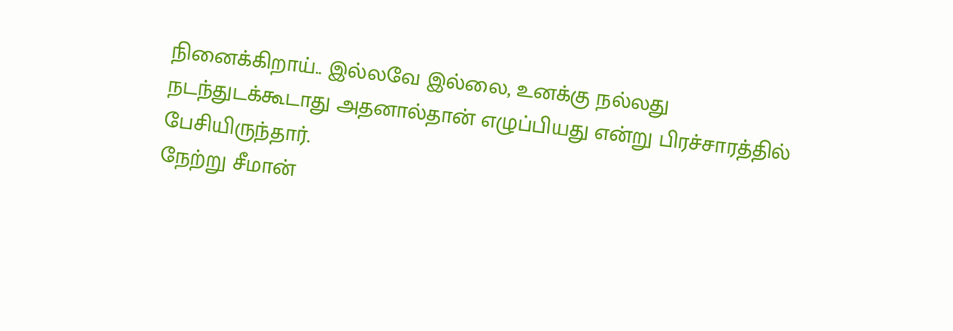நினைக்கிறாய்.. இல்லவே இல்லை, உனக்கு நல்லது நடந்துடக்கூடாது அதனால்தான் எழுப்பியது என்று பிரச்சாரத்தில் பேசியிருந்தார்.
நேற்று சீமான்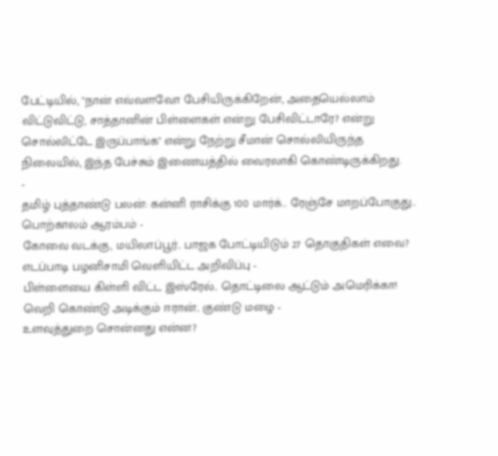பேட்டியில், "நான் எவ்வளவோ பேசியிருக்கிறேன், அதையெல்லாம் விட்டுவிட்டு, சாத்தானின் பிள்ளைகள் என்று பேசிவிட்டாரே? என்று சொல்லிட்டே இருப்பாங்க" என்று நேற்று சீமான் சொல்லியிருந்த நிலையில், இந்த பேச்சும் இணையத்தில் வைரலாகி கொண்டிருக்கிறது.
-
தமிழ் புத்தாண்டு பலன்: கன்னி ராசிக்கு 100 மார்க்.. ரேஞ்சே மாறப்போகுது.. பொற்காலம் ஆரம்பம் -
கோவை வடக்கு, மயிலாப்பூர்.. பாஜக போட்டியிடும் 27 தொகுதிகள் எவை? எடப்பாடி பழனிசாமி வெளியிட்ட அறிவிப்பு -
பிள்ளையை கிள்ளி விட்ட இஸ்ரேல்.. தொட்டிலை ஆட்டும் அமெரிக்கா! வெறி கொண்டு அடிக்கும் ஈரான்.. குண்டு மழை -
உளவுத்துறை சொன்னது என்ன?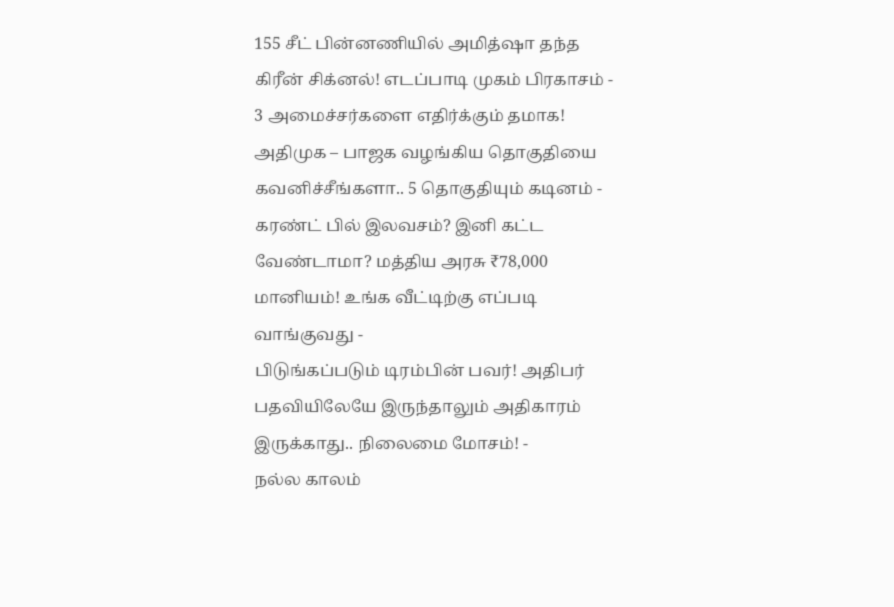155 சீட் பின்னணியில் அமித்ஷா தந்த கிரீன் சிக்னல்! எடப்பாடி முகம் பிரகாசம் -
3 அமைச்சர்களை எதிர்க்கும் தமாக! அதிமுக – பாஜக வழங்கிய தொகுதியை கவனிச்சீங்களா.. 5 தொகுதியும் கடினம் -
கரண்ட் பில் இலவசம்? இனி கட்ட வேண்டாமா? மத்திய அரசு ₹78,000 மானியம்! உங்க வீட்டிற்கு எப்படி வாங்குவது -
பிடுங்கப்படும் டிரம்பின் பவர்! அதிபர் பதவியிலேயே இருந்தாலும் அதிகாரம் இருக்காது.. நிலைமை மோசம்! -
நல்ல காலம்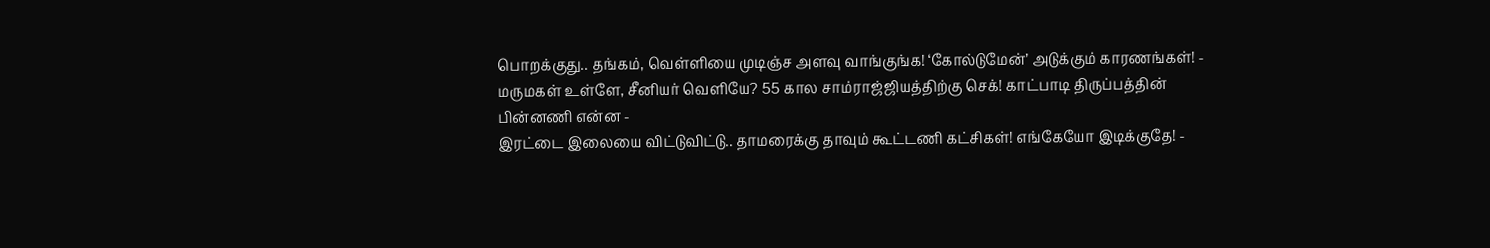பொறக்குது.. தங்கம், வெள்ளியை முடிஞ்ச அளவு வாங்குங்க! ‘கோல்டுமேன்’ அடுக்கும் காரணங்கள்! -
மருமகள் உள்ளே, சீனியர் வெளியே? 55 கால சாம்ராஜ்ஜியத்திற்கு செக்! காட்பாடி திருப்பத்தின் பின்னணி என்ன -
இரட்டை இலையை விட்டுவிட்டு.. தாமரைக்கு தாவும் கூட்டணி கட்சிகள்! எங்கேயோ இடிக்குதே! -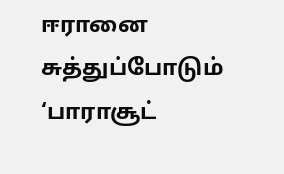ஈரானை சுத்துப்போடும் ‘பாராசூட்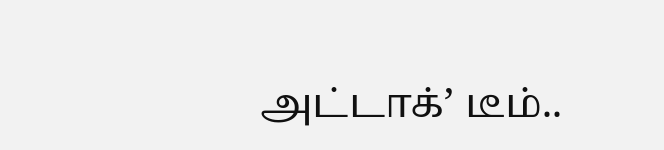அட்டாக்’ டீம்..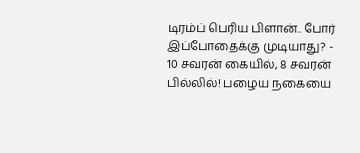டிரம்ப் பெரிய பிளான்.. போர் இப்போதைக்கு முடியாது? -
10 சவரன் கையில், 8 சவரன் பில்லில்! பழைய நகையை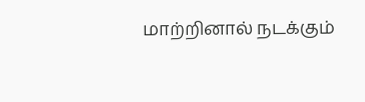மாற்றினால் நடக்கும்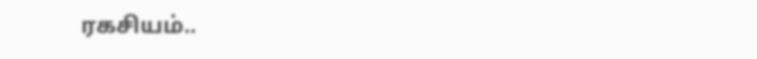ரகசியம்..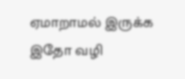ஏமாறாமல் இருக்க இதோ வழி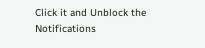Click it and Unblock the Notifications